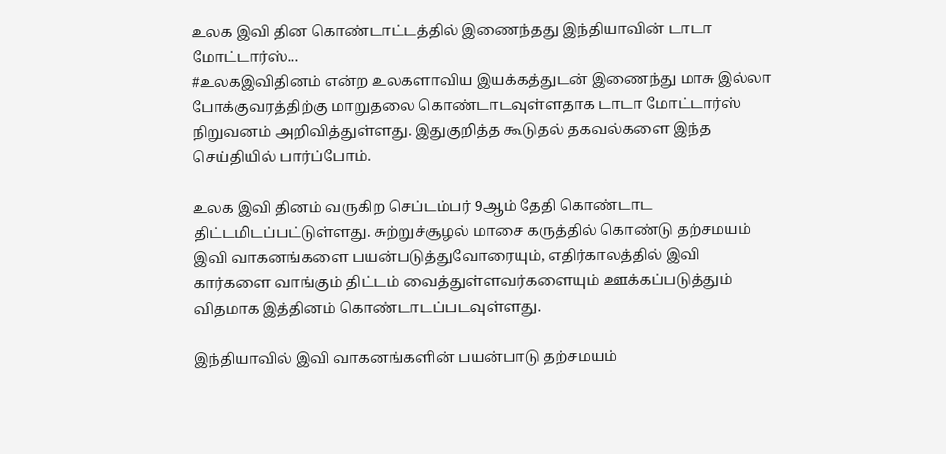உலக இவி தின கொண்டாட்டத்தில் இணைந்தது இந்தியாவின் டாடா மோட்டார்ஸ்...
#உலகஇவிதினம் என்ற உலகளாவிய இயக்கத்துடன் இணைந்து மாசு இல்லா போக்குவரத்திற்கு மாறுதலை கொண்டாடவுள்ளதாக டாடா மோட்டார்ஸ் நிறுவனம் அறிவித்துள்ளது. இதுகுறித்த கூடுதல் தகவல்களை இந்த செய்தியில் பார்ப்போம்.

உலக இவி தினம் வருகிற செப்டம்பர் 9ஆம் தேதி கொண்டாட திட்டமிடப்பட்டுள்ளது. சுற்றுச்சூழல் மாசை கருத்தில் கொண்டு தற்சமயம் இவி வாகனங்களை பயன்படுத்துவோரையும், எதிர்காலத்தில் இவி கார்களை வாங்கும் திட்டம் வைத்துள்ளவர்களையும் ஊக்கப்படுத்தும் விதமாக இத்தினம் கொண்டாடப்படவுள்ளது.

இந்தியாவில் இவி வாகனங்களின் பயன்பாடு தற்சமயம்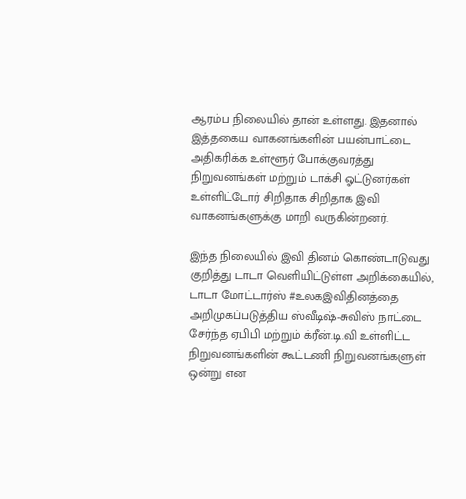ஆரம்ப நிலையில் தான் உள்ளது. இதனால் இத்தகைய வாகனங்களின் பயன்பாட்டை அதிகரிக்க உள்ளூர் போக்குவரத்து நிறுவனங்கள் மற்றும் டாக்சி ஓட்டுனர்கள் உள்ளிட்டோர் சிறிதாக சிறிதாக இவி வாகனங்களுக்கு மாறி வருகின்றனர்.

இந்த நிலையில் இவி தினம் கொண்டாடுவது குறித்து டாடா வெளியிட்டுள்ள அறிக்கையில், டாடா மோட்டார்ஸ் #உலகஇவிதினத்தை அறிமுகப்படுத்திய ஸ்வீடிஷ்-சுவிஸ் நாட்டை சேர்ந்த ஏபிபி மற்றும் க்ரீன்.டி.வி உள்ளிட்ட நிறுவனங்களின் கூட்டணி நிறுவனங்களுள் ஒன்று என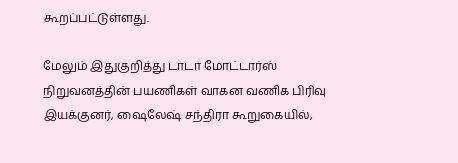கூறப்பட்டுள்ளது.

மேலும் இதுகுறித்து டாடா மோட்டார்ஸ் நிறுவனத்தின் பயணிகள் வாகன வணிக பிரிவு இயக்குனர், ஷைலேஷ் சந்திரா கூறுகையில்,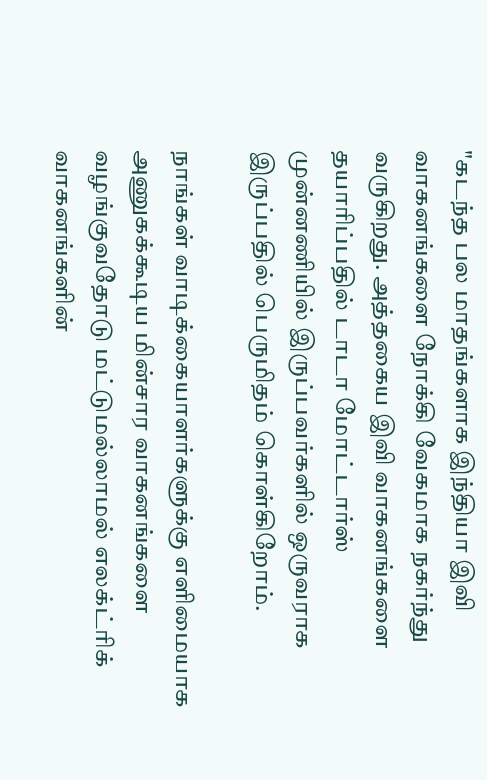"கடந்த பல மாதங்களாக இந்தியா இவி வாகனங்களை நோக்கி வேகமாக நகர்ந்து வருகிறது. அத்தகைய இவி வாகனங்களை தயாரிப்பதில் டாடா மோட்டார்ஸ் முன்னணியில் இருப்பவர்களில் ஒருவராக இருப்பதில் பெருமிதம் கொள்கிறோம்.

நாங்கள் வாடிக்கையாளர்களுக்கு எளிமையாக அணுகக்கூடிய மின்சார வாகனங்களை வழங்குவதோடு மட்டுமல்லாமல் எலக்ட்ரிக் வாகனங்களின்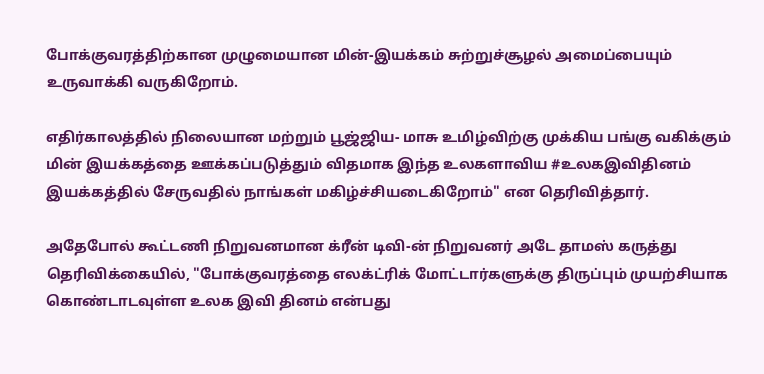போக்குவரத்திற்கான முழுமையான மின்-இயக்கம் சுற்றுச்சூழல் அமைப்பையும் உருவாக்கி வருகிறோம்.

எதிர்காலத்தில் நிலையான மற்றும் பூஜ்ஜிய- மாசு உமிழ்விற்கு முக்கிய பங்கு வகிக்கும் மின் இயக்கத்தை ஊக்கப்படுத்தும் விதமாக இந்த உலகளாவிய #உலகஇவிதினம் இயக்கத்தில் சேருவதில் நாங்கள் மகிழ்ச்சியடைகிறோம்" என தெரிவித்தார்.

அதேபோல் கூட்டணி நிறுவனமான க்ரீன் டிவி-ன் நிறுவனர் அடே தாமஸ் கருத்து தெரிவிக்கையில், "போக்குவரத்தை எலக்ட்ரிக் மோட்டார்களுக்கு திருப்பும் முயற்சியாக கொண்டாடவுள்ள உலக இவி தினம் என்பது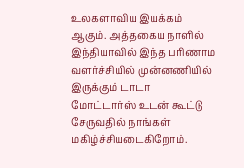உலகளாவிய இயக்கம் ஆகும். அத்தகைய நாளில் இந்தியாவில் இந்த பரிணாம வளர்ச்சியில் முன்னணியில் இருக்கும் டாடா மோட்டார்ஸ் உடன் கூட்டு சேருவதில் நாங்கள் மகிழ்ச்சியடைகிறோம்.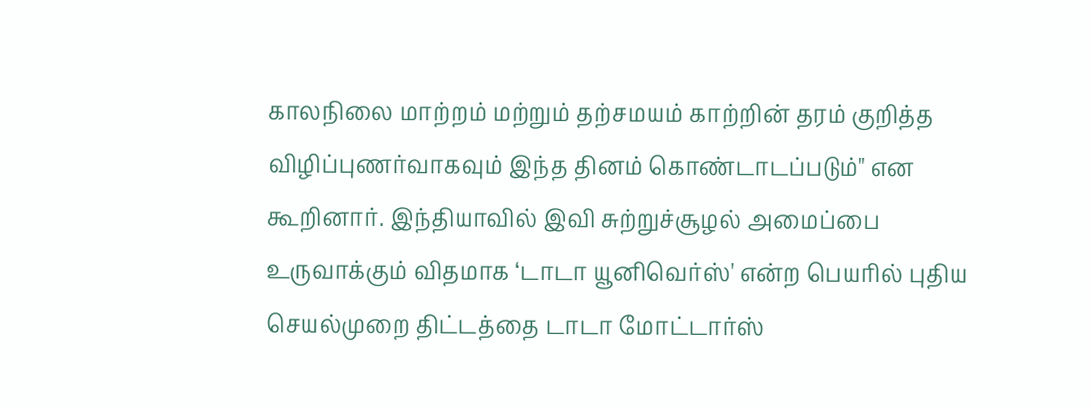காலநிலை மாற்றம் மற்றும் தற்சமயம் காற்றின் தரம் குறித்த விழிப்புணர்வாகவும் இந்த தினம் கொண்டாடப்படும்" என கூறினார். இந்தியாவில் இவி சுற்றுச்சூழல் அமைப்பை உருவாக்கும் விதமாக ‘டாடா யூனிவெர்ஸ்' என்ற பெயரில் புதிய செயல்முறை திட்டத்தை டாடா மோட்டார்ஸ்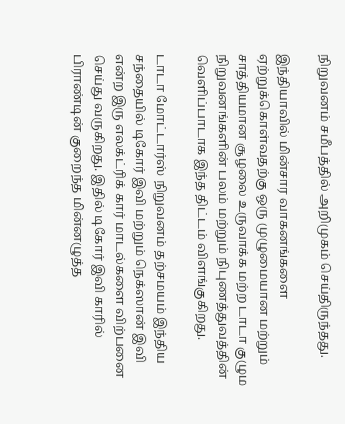நிறுவனம் சமீபத்தில் அறிமுகம் செய்திருந்தது.

இந்தியாவில் மின்சார வாகனங்களை ஏற்றுக்கொள்வதற்கு ஒரு முழுமையான மற்றும் சாத்தியமான சூழலை உருவாக்க மற்ற டாடா குழும நிறுவனங்களின் பலம் மற்றும் நிபுணத்துவத்தின் வெளிப்பாடாக இந்த திட்டம் விளங்குகிறது.

டாடா மோட்டார்ஸ் நிறுவனம் தற்சமயம் இந்திய சந்தையில் டிகோர் இவி மற்றும் நெக்ஸான் இவி என்ற இரு எலக்ட்ரிக் கார் மாடல்களை விற்பனை செய்து வருகிறது. இதில் டிகோர் இவி காரில் பிராண்டின் குறைந்த மின்னழுத்த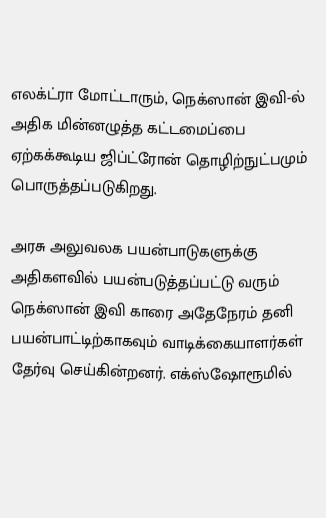எலக்ட்ரா மோட்டாரும், நெக்ஸான் இவி-ல் அதிக மின்னழுத்த கட்டமைப்பை ஏற்கக்கூடிய ஜிப்ட்ரோன் தொழிற்நுட்பமும் பொருத்தப்படுகிறது.

அரசு அலுவலக பயன்பாடுகளுக்கு அதிகளவில் பயன்படுத்தப்பட்டு வரும் நெக்ஸான் இவி காரை அதேநேரம் தனி பயன்பாட்டிற்காகவும் வாடிக்கையாளர்கள் தேர்வு செய்கின்றனர். எக்ஸ்ஷோரூமில்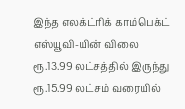இந்த எலக்ட்ரிக் காம்பெக்ட் எஸ்யூவி-யின் விலை ரூ.13.99 லட்சத்தில் இருந்து ரூ.15.99 லட்சம் வரையில்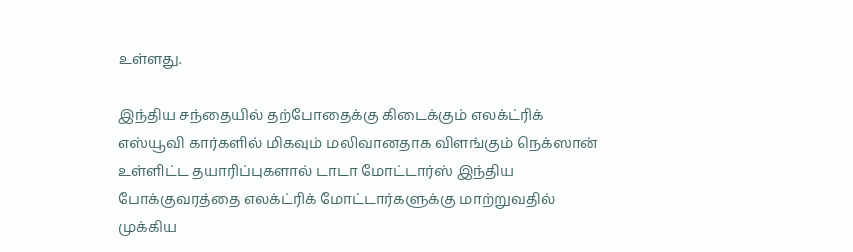உள்ளது.

இந்திய சந்தையில் தற்போதைக்கு கிடைக்கும் எலக்ட்ரிக் எஸ்யூவி கார்களில் மிகவும் மலிவானதாக விளங்கும் நெக்ஸான் உள்ளிட்ட தயாரிப்புகளால் டாடா மோட்டார்ஸ் இந்திய போக்குவரத்தை எலக்ட்ரிக் மோட்டார்களுக்கு மாற்றுவதில் முக்கிய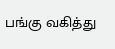பங்கு வகித்து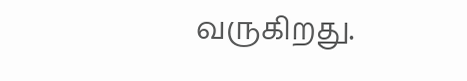வருகிறது.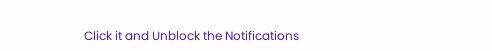Click it and Unblock the Notifications